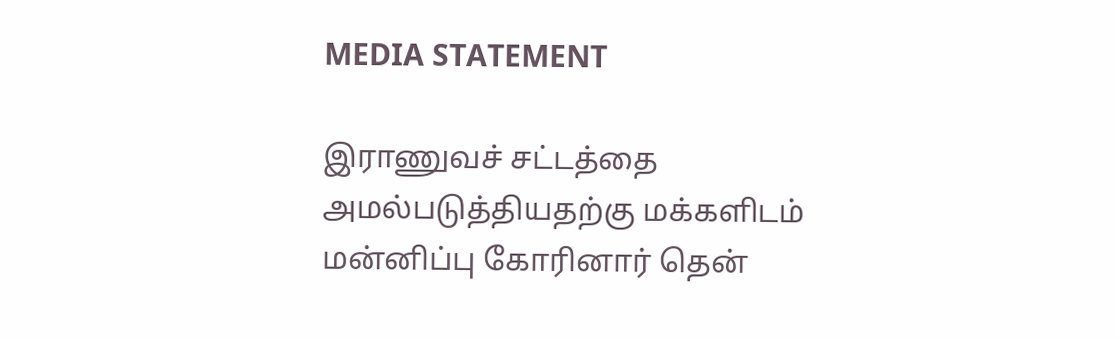MEDIA STATEMENT

இராணுவச் சட்டத்தை அமல்படுத்தியதற்கு மக்களிடம் மன்னிப்பு கோரினார் தென்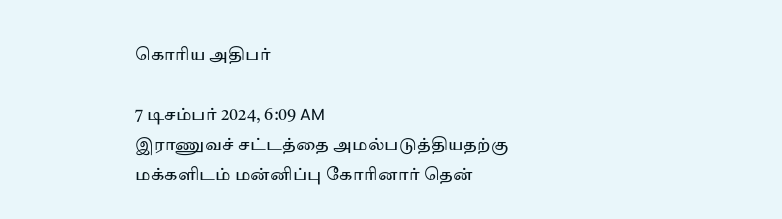கொரிய அதிபர்

7 டிசம்பர் 2024, 6:09 AM
இராணுவச் சட்டத்தை அமல்படுத்தியதற்கு மக்களிடம் மன்னிப்பு கோரினார் தென்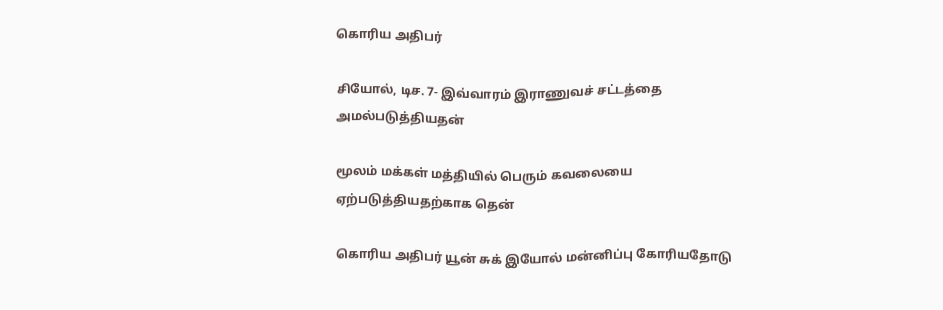கொரிய அதிபர்

சியோல், டிச. 7- இவ்வாரம் இராணுவச் சட்டத்தை அமல்படுத்தியதன்

மூலம் மக்கள் மத்தியில் பெரும் கவலையை ஏற்படுத்தியதற்காக தென்

கொரிய அதிபர் யூன் சுக் இயோல் மன்னிப்பு கோரியதோடு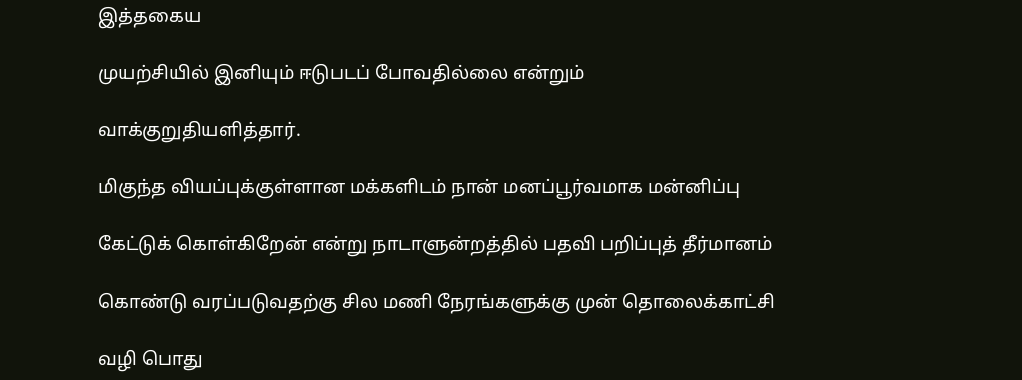இத்தகைய

முயற்சியில் இனியும் ஈடுபடப் போவதில்லை என்றும்

வாக்குறுதியளித்தார்.

மிகுந்த வியப்புக்குள்ளான மக்களிடம் நான் மனப்பூர்வமாக மன்னிப்பு

கேட்டுக் கொள்கிறேன் என்று நாடாளுன்றத்தில் பதவி பறிப்புத் தீர்மானம்

கொண்டு வரப்படுவதற்கு சில மணி நேரங்களுக்கு முன் தொலைக்காட்சி

வழி பொது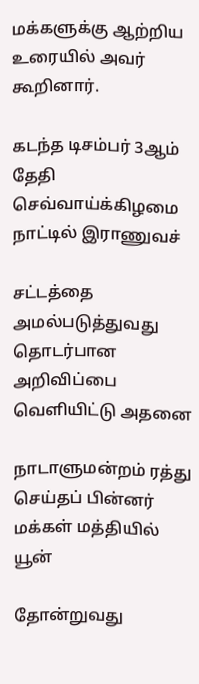மக்களுக்கு ஆற்றிய உரையில் அவர் கூறினார்.

கடந்த டிசம்பர் 3ஆம் தேதி செவ்வாய்க்கிழமை நாட்டில் இராணுவச்

சட்டத்தை அமல்படுத்துவது தொடர்பான அறிவிப்பை வெளியிட்டு அதனை

நாடாளுமன்றம் ரத்து செய்தப் பின்னர் மக்கள் மத்தியில் யூன்

தோன்றுவது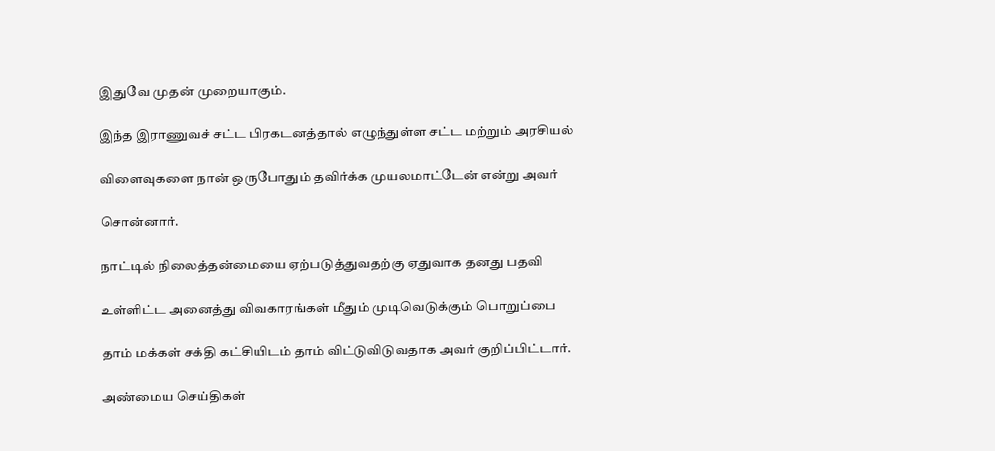இதுவே முதன் முறையாகும்.

இந்த இராணுவச் சட்ட பிரகடனத்தால் எழுந்துள்ள சட்ட மற்றும் அரசியல்

விளைவுகளை நான் ஒருபோதும் தவிர்க்க முயலமாட்டேன் என்று அவர்

சொன்னார்.

நாட்டில் நிலைத்தன்மையை ஏற்படுத்துவதற்கு ஏதுவாக தனது பதவி

உள்ளிட்ட அனைத்து விவகாரங்கள் மீதும் முடிவெடுக்கும் பொறுப்பை

தாம் மக்கள் சக்தி கட்சியிடம் தாம் விட்டுவிடுவதாக அவர் குறிப்பிட்டார்.

அண்மைய செய்திகள்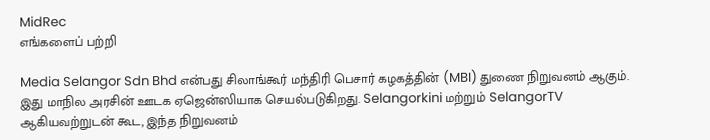MidRec
எங்களைப் பற்றி

Media Selangor Sdn Bhd என்பது சிலாங்கூர் மந்திரி பெசார் கழகத்தின் (MBI) துணை நிறுவனம் ஆகும். இது மாநில அரசின் ஊடக ஏஜென்ஸியாக செயல்படுகிறது. Selangorkini மற்றும் SelangorTV ஆகியவற்றுடன் கூட, இந்த நிறுவனம்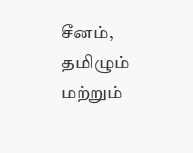சீனம், தமிழும் மற்றும்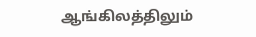ஆங்கிலத்திலும்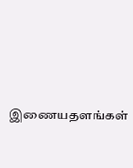இணையதளங்கள்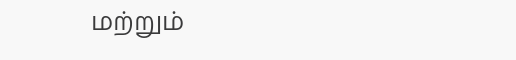மற்றும்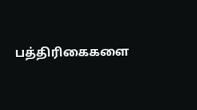பத்திரிகைகளை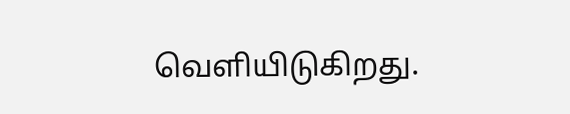வெளியிடுகிறது.